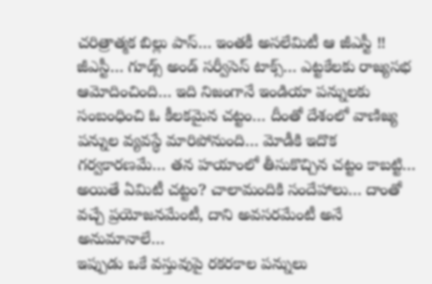చరిత్రాత్మక బిల్లు పాస్… ఇంతకీ అసలేమిటీ ఆ జీఎస్టీ !!
జీఎస్టీ… గూడ్స్ అండ్ సర్వీసెస్ టాక్స్… ఎట్టకేలకు రాజ్యసభ ఆమోదించింది… ఇది నిజంగానే ఇండియా పన్నులకు సంబంధించి ఓ కీలకమైన చట్టం… దీంతో దేశంలో వాణిజ్య పన్నుల వ్యవస్థే మారిపోనుంది… మోడీకి ఇదొక గర్వకారణమే… తన హయాంలో తీసుకొచ్చిన చట్టం కాబట్టి… అయితే ఏమిటీ చట్టం? చాలామందికి సందేహాలు… దాంతో వచ్చే ప్రయోజనమేంటీ, దాని అవసరమేంటీ అనే అనుమానాలే…
ఇప్పుడు ఒకే వస్తువుపై రకరకాల పన్నులు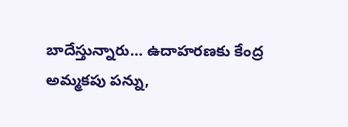బాదేస్తున్నారు… ఉదాహరణకు కేంద్ర అమ్మకపు పన్ను,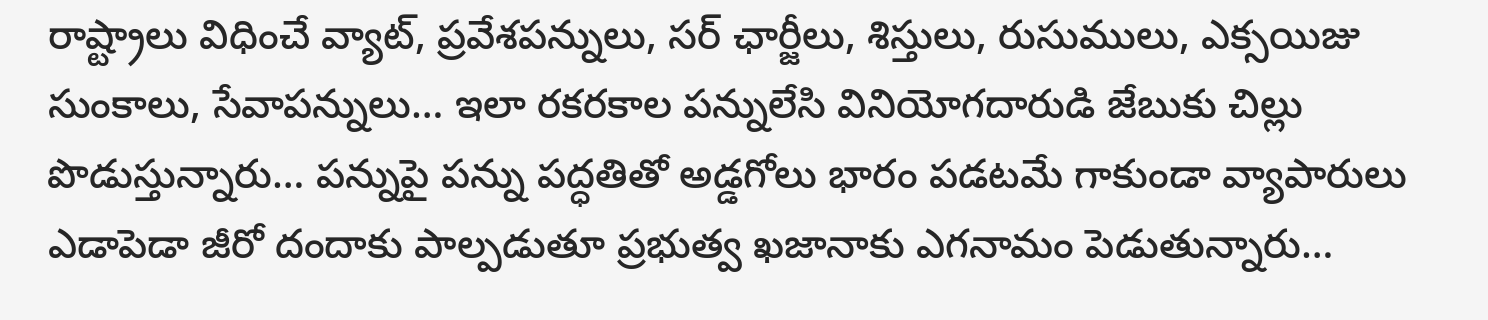రాష్ట్రాలు విధించే వ్యాట్, ప్రవేశపన్నులు, సర్ ఛార్జీలు, శిస్తులు, రుసుములు, ఎక్సయిజు సుంకాలు, సేవాపన్నులు… ఇలా రకరకాల పన్నులేసి వినియోగదారుడి జేబుకు చిల్లు పొడుస్తున్నారు… పన్నుపై పన్ను పద్ధతితో అడ్డగోలు భారం పడటమే గాకుండా వ్యాపారులు ఎడాపెడా జీరో దందాకు పాల్పడుతూ ప్రభుత్వ ఖజానాకు ఎగనామం పెడుతున్నారు…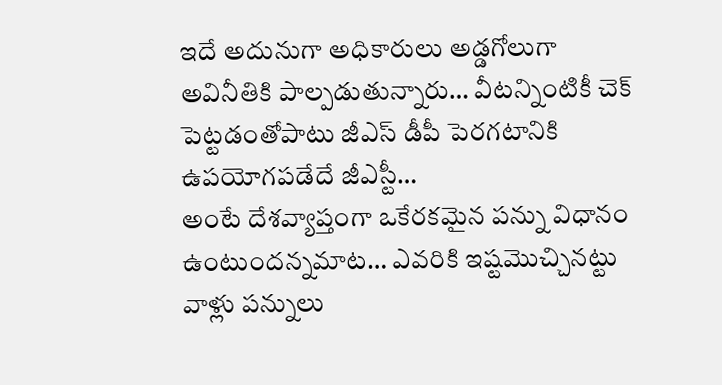ఇదే అదునుగా అధికారులు అడ్డగోలుగా అవినీతికి పాల్పడుతున్నారు… వీటన్నింటికీ చెక్ పెట్టడంతోపాటు జీఎస్ డీపీ పెరగటానికి ఉపయోగపడేదే జీఎస్టీ…
అంటే దేశవ్యాప్తంగా ఒకేరకమైన పన్ను విధానం ఉంటుందన్నమాట… ఎవరికి ఇష్టమొచ్చినట్టు వాళ్లు పన్నులు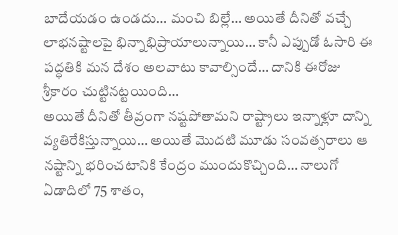బాదేయడం ఉండదు… మంచి బిల్లే… అయితే దీనితో వచ్చే లాభనష్టాలపై భిన్నాభిప్రాయాలున్నాయి… కానీ ఎప్పుడో ఓసారి ఈ పద్ధతికి మన దేశం అలవాటు కావాల్సిందే… దానికి ఈరోజు శ్రీకారం చుట్టినట్టయింది…
అయితే దీనితో తీవ్రంగా నష్టపోతామని రాష్ట్రాలు ఇన్నాళ్లూ దాన్ని వ్యతిరేకిస్తున్నాయి… అయితే మొదటి మూడు సంవత్సరాలు ఆ నష్టాన్ని భరించటానికి కేంద్రం ముందుకొచ్చింది… నాలుగో ఏడాదిలో 75 శాతం,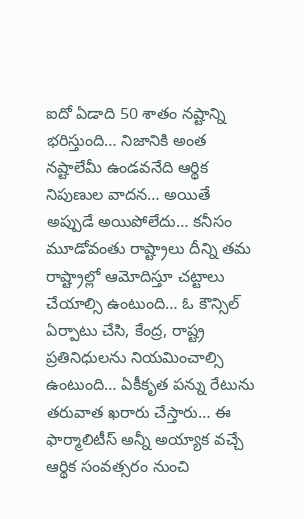ఐదో ఏడాది 50 శాతం నష్టాన్ని భరిస్తుంది… నిజానికి అంత నష్టాలేమీ ఉండవనేది ఆర్థిక నిపుణుల వాదన… అయితే అప్పుడే అయిపోలేదు… కనీసం మూడోవంతు రాష్ట్రాలు దీన్ని తమ రాష్ట్రాల్లో ఆమోదిస్తూ చట్టాలు చేయాల్సి ఉంటుంది… ఓ కౌన్సిల్ ఏర్పాటు చేసి, కేంద్ర, రాష్ట్ర ప్రతినిధులను నియమించాల్సి ఉంటుంది… ఏకీకృత పన్ను రేటును తరువాత ఖరారు చేస్తారు… ఈ ఫార్మాలిటీస్ అన్నీ అయ్యాక వచ్చే ఆర్థిక సంవత్సరం నుంచి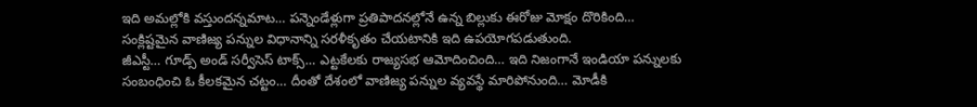ఇది అమల్లోకి వస్తుందన్నమాట… పన్నెండేళ్లుగా ప్రతిపాదనల్లోనే ఉన్న బిల్లుకు ఈరోజు మోక్షం దొరికింది…
సంక్లిష్టమైన వాణిజ్య పన్నుల విధానాన్ని సరళీకృతం చేయటానికి ఇది ఉపయోగపడుతుంది.
జీఎస్టీ… గూడ్స్ అండ్ సర్వీసెస్ టాక్స్… ఎట్టకేలకు రాజ్యసభ ఆమోదించింది… ఇది నిజంగానే ఇండియా పన్నులకు సంబంధించి ఓ కీలకమైన చట్టం… దీంతో దేశంలో వాణిజ్య పన్నుల వ్యవస్థే మారిపోనుంది… మోడీకి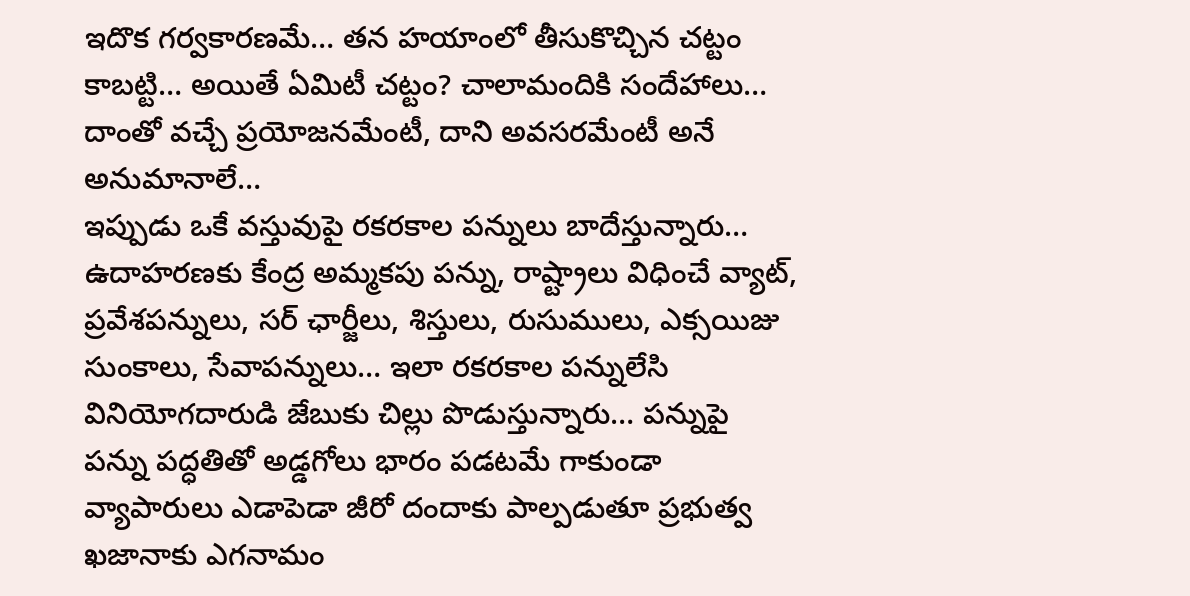ఇదొక గర్వకారణమే… తన హయాంలో తీసుకొచ్చిన చట్టం కాబట్టి… అయితే ఏమిటీ చట్టం? చాలామందికి సందేహాలు… దాంతో వచ్చే ప్రయోజనమేంటీ, దాని అవసరమేంటీ అనే అనుమానాలే…
ఇప్పుడు ఒకే వస్తువుపై రకరకాల పన్నులు బాదేస్తున్నారు… ఉదాహరణకు కేంద్ర అమ్మకపు పన్ను, రాష్ట్రాలు విధించే వ్యాట్, ప్రవేశపన్నులు, సర్ ఛార్జీలు, శిస్తులు, రుసుములు, ఎక్సయిజు సుంకాలు, సేవాపన్నులు… ఇలా రకరకాల పన్నులేసి వినియోగదారుడి జేబుకు చిల్లు పొడుస్తున్నారు… పన్నుపై పన్ను పద్ధతితో అడ్డగోలు భారం పడటమే గాకుండా వ్యాపారులు ఎడాపెడా జీరో దందాకు పాల్పడుతూ ప్రభుత్వ ఖజానాకు ఎగనామం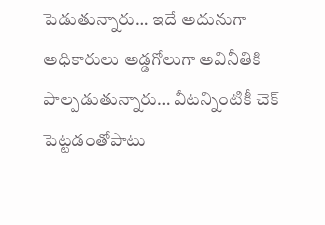పెడుతున్నారు… ఇదే అదునుగా అధికారులు అడ్డగోలుగా అవినీతికి పాల్పడుతున్నారు… వీటన్నింటికీ చెక్ పెట్టడంతోపాటు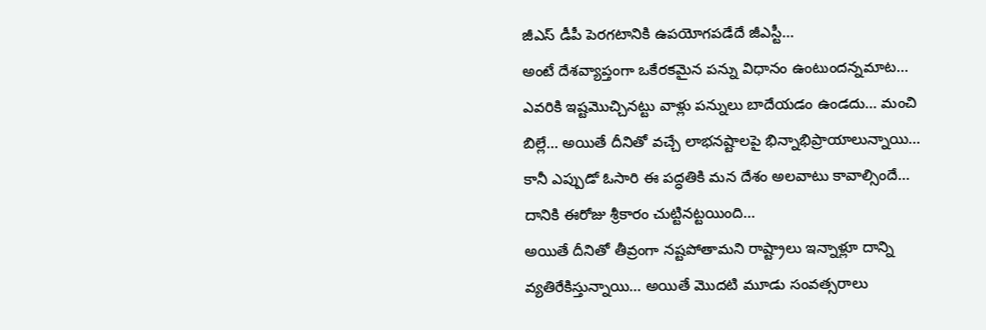జీఎస్ డీపీ పెరగటానికి ఉపయోగపడేదే జీఎస్టీ…
అంటే దేశవ్యాప్తంగా ఒకేరకమైన పన్ను విధానం ఉంటుందన్నమాట… ఎవరికి ఇష్టమొచ్చినట్టు వాళ్లు పన్నులు బాదేయడం ఉండదు… మంచి బిల్లే… అయితే దీనితో వచ్చే లాభనష్టాలపై భిన్నాభిప్రాయాలున్నాయి… కానీ ఎప్పుడో ఓసారి ఈ పద్ధతికి మన దేశం అలవాటు కావాల్సిందే… దానికి ఈరోజు శ్రీకారం చుట్టినట్టయింది…
అయితే దీనితో తీవ్రంగా నష్టపోతామని రాష్ట్రాలు ఇన్నాళ్లూ దాన్ని వ్యతిరేకిస్తున్నాయి… అయితే మొదటి మూడు సంవత్సరాలు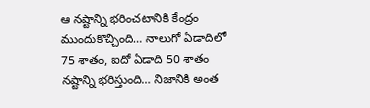ఆ నష్టాన్ని భరించటానికి కేంద్రం ముందుకొచ్చింది… నాలుగో ఏడాదిలో 75 శాతం, ఐదో ఏడాది 50 శాతం నష్టాన్ని భరిస్తుంది… నిజానికి అంత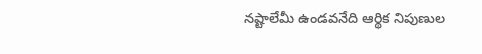నష్టాలేమీ ఉండవనేది ఆర్థిక నిపుణుల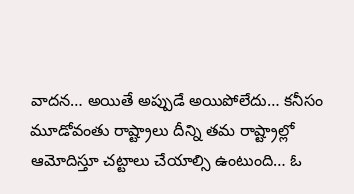వాదన… అయితే అప్పుడే అయిపోలేదు… కనీసం మూడోవంతు రాష్ట్రాలు దీన్ని తమ రాష్ట్రాల్లో ఆమోదిస్తూ చట్టాలు చేయాల్సి ఉంటుంది… ఓ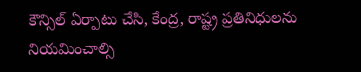కౌన్సిల్ ఏర్పాటు చేసి, కేంద్ర, రాష్ట్ర ప్రతినిధులను నియమించాల్సి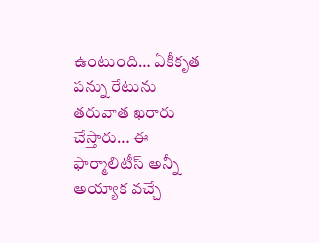ఉంటుంది… ఏకీకృత పన్ను రేటును తరువాత ఖరారు చేస్తారు… ఈ ఫార్మాలిటీస్ అన్నీ అయ్యాక వచ్చే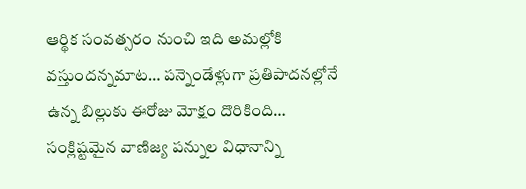ఆర్థిక సంవత్సరం నుంచి ఇది అమల్లోకి వస్తుందన్నమాట… పన్నెండేళ్లుగా ప్రతిపాదనల్లోనే ఉన్న బిల్లుకు ఈరోజు మోక్షం దొరికింది…
సంక్లిష్టమైన వాణిజ్య పన్నుల విధానాన్ని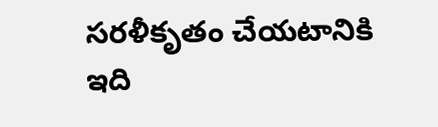సరళీకృతం చేయటానికి ఇది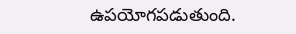ఉపయోగపడుతుంది.